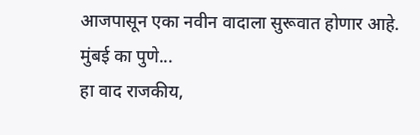आजपासून एका नवीन वादाला सुरूवात होणार आहे. मुंबई का पुणे...
हा वाद राजकीय,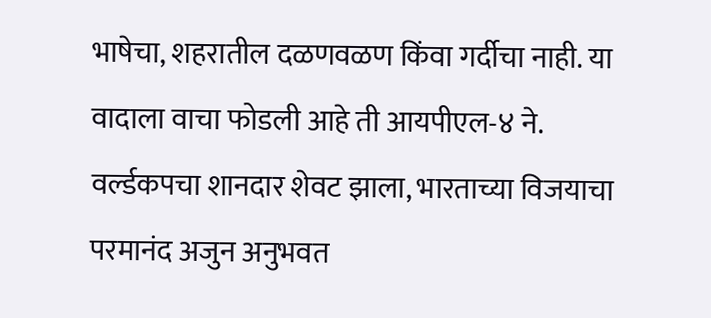भाषेचा, शहरातील दळणवळण किंवा गर्दीचा नाही. या वादाला वाचा फोडली आहे ती आयपीएल-४ ने.
वर्ल्डकपचा शानदार शेवट झाला, भारताच्या विजयाचा परमानंद अजुन अनुभवत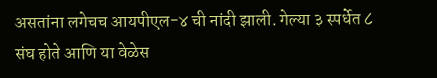असतांना लगेचच आयपीएल-४ ची नांदी झाली. गेल्या ३ स्पर्धेत ८ संघ होते आणि या वेळेस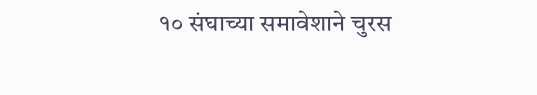१० संघाच्या समावेशाने चुरस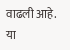वाढली आहे. या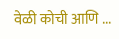वेळी कोची आणि ...